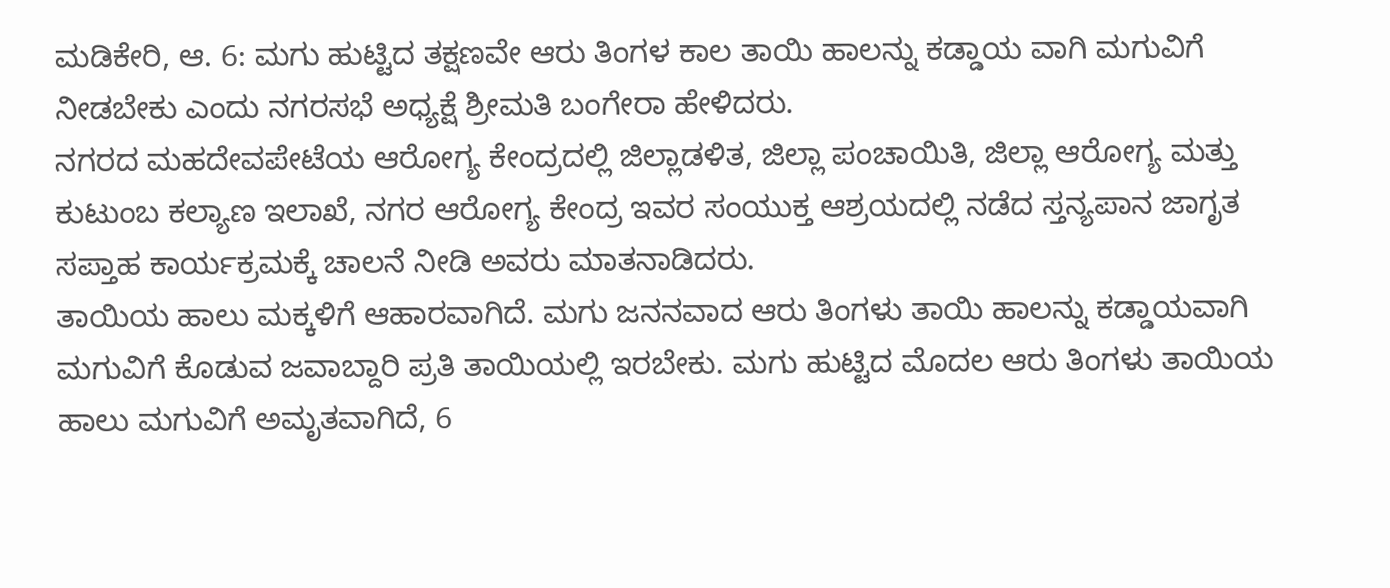ಮಡಿಕೇರಿ, ಆ. 6: ಮಗು ಹುಟ್ಟಿದ ತಕ್ಷಣವೇ ಆರು ತಿಂಗಳ ಕಾಲ ತಾಯಿ ಹಾಲನ್ನು ಕಡ್ಡಾಯ ವಾಗಿ ಮಗುವಿಗೆ ನೀಡಬೇಕು ಎಂದು ನಗರಸಭೆ ಅಧ್ಯಕ್ಷೆ ಶ್ರೀಮತಿ ಬಂಗೇರಾ ಹೇಳಿದರು.
ನಗರದ ಮಹದೇವಪೇಟೆಯ ಆರೋಗ್ಯ ಕೇಂದ್ರದಲ್ಲಿ ಜಿಲ್ಲಾಡಳಿತ, ಜಿಲ್ಲಾ ಪಂಚಾಯಿತಿ, ಜಿಲ್ಲಾ ಆರೋಗ್ಯ ಮತ್ತು ಕುಟುಂಬ ಕಲ್ಯಾಣ ಇಲಾಖೆ, ನಗರ ಆರೋಗ್ಯ ಕೇಂದ್ರ ಇವರ ಸಂಯುಕ್ತ ಆಶ್ರಯದಲ್ಲಿ ನಡೆದ ಸ್ತನ್ಯಪಾನ ಜಾಗೃತ ಸಪ್ತಾಹ ಕಾರ್ಯಕ್ರಮಕ್ಕೆ ಚಾಲನೆ ನೀಡಿ ಅವರು ಮಾತನಾಡಿದರು.
ತಾಯಿಯ ಹಾಲು ಮಕ್ಕಳಿಗೆ ಆಹಾರವಾಗಿದೆ. ಮಗು ಜನನವಾದ ಆರು ತಿಂಗಳು ತಾಯಿ ಹಾಲನ್ನು ಕಡ್ಡಾಯವಾಗಿ ಮಗುವಿಗೆ ಕೊಡುವ ಜವಾಬ್ದಾರಿ ಪ್ರತಿ ತಾಯಿಯಲ್ಲಿ ಇರಬೇಕು. ಮಗು ಹುಟ್ಟಿದ ಮೊದಲ ಆರು ತಿಂಗಳು ತಾಯಿಯ ಹಾಲು ಮಗುವಿಗೆ ಅಮೃತವಾಗಿದೆ, 6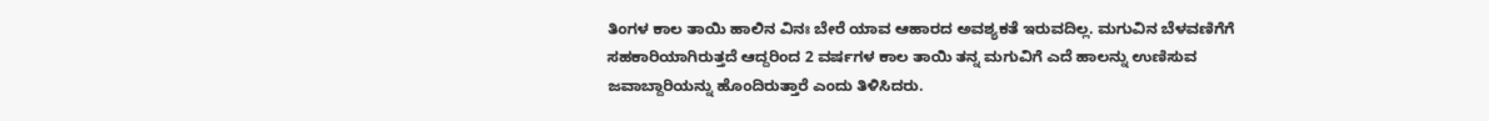ತಿಂಗಳ ಕಾಲ ತಾಯಿ ಹಾಲಿನ ವಿನಃ ಬೇರೆ ಯಾವ ಆಹಾರದ ಅವಶ್ಯಕತೆ ಇರುವದಿಲ್ಲ. ಮಗುವಿನ ಬೆಳವಣಿಗೆಗೆ ಸಹಕಾರಿಯಾಗಿರುತ್ತದೆ ಆದ್ದರಿಂದ 2 ವರ್ಷಗಳ ಕಾಲ ತಾಯಿ ತನ್ನ ಮಗುವಿಗೆ ಎದೆ ಹಾಲನ್ನು ಉಣಿಸುವ ಜವಾಬ್ದಾರಿಯನ್ನು ಹೊಂದಿರುತ್ತಾರೆ ಎಂದು ತಿಳಿಸಿದರು.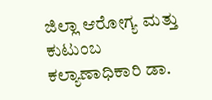ಜಿಲ್ಲಾ ಆರೋಗ್ಯ ಮತ್ತು ಕುಟುಂಬ ಕಲ್ಯಾಣಾಧಿಕಾರಿ ಡಾ.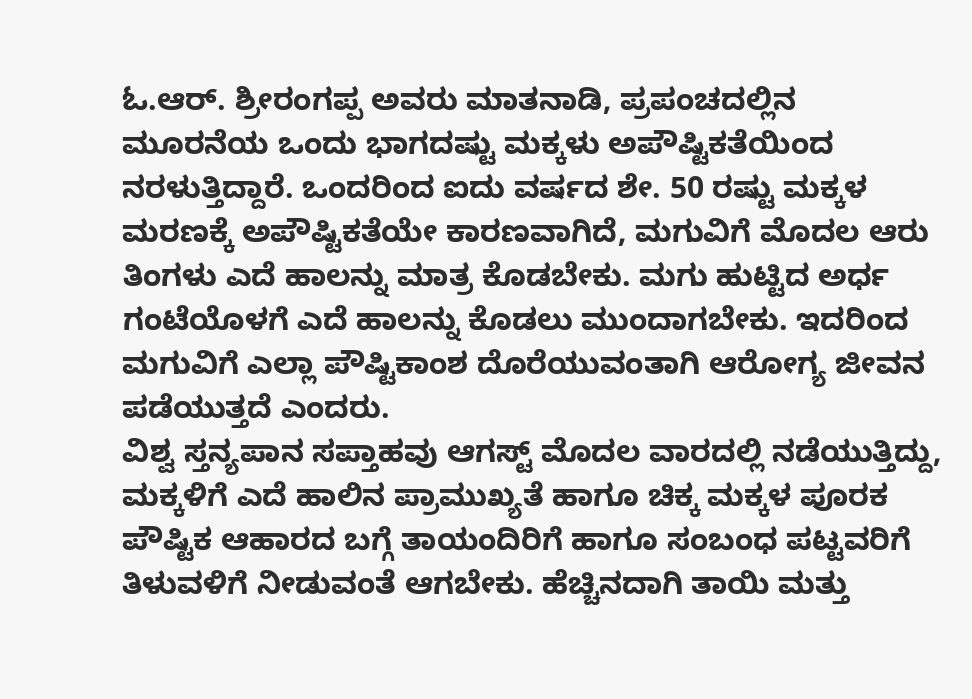ಓ.ಆರ್. ಶ್ರೀರಂಗಪ್ಪ ಅವರು ಮಾತನಾಡಿ, ಪ್ರಪಂಚದಲ್ಲಿನ ಮೂರನೆಯ ಒಂದು ಭಾಗದಷ್ಟು ಮಕ್ಕಳು ಅಪೌಷ್ಟಿಕತೆಯಿಂದ ನರಳುತ್ತಿದ್ದಾರೆ. ಒಂದರಿಂದ ಐದು ವರ್ಷದ ಶೇ. 50 ರಷ್ಟು ಮಕ್ಕಳ ಮರಣಕ್ಕೆ ಅಪೌಷ್ಟಿಕತೆಯೇ ಕಾರಣವಾಗಿದೆ, ಮಗುವಿಗೆ ಮೊದಲ ಆರು ತಿಂಗಳು ಎದೆ ಹಾಲನ್ನು ಮಾತ್ರ ಕೊಡಬೇಕು. ಮಗು ಹುಟ್ಟಿದ ಅರ್ಧ ಗಂಟೆಯೊಳಗೆ ಎದೆ ಹಾಲನ್ನು ಕೊಡಲು ಮುಂದಾಗಬೇಕು. ಇದರಿಂದ ಮಗುವಿಗೆ ಎಲ್ಲಾ ಪೌಷ್ಟಿಕಾಂಶ ದೊರೆಯುವಂತಾಗಿ ಆರೋಗ್ಯ ಜೀವನ ಪಡೆಯುತ್ತದೆ ಎಂದರು.
ವಿಶ್ವ ಸ್ತನ್ಯಪಾನ ಸಪ್ತಾಹವು ಆಗಸ್ಟ್ ಮೊದಲ ವಾರದಲ್ಲಿ ನಡೆಯುತ್ತಿದ್ದು, ಮಕ್ಕಳಿಗೆ ಎದೆ ಹಾಲಿನ ಪ್ರಾಮುಖ್ಯತೆ ಹಾಗೂ ಚಿಕ್ಕ ಮಕ್ಕಳ ಪೂರಕ ಪೌಷ್ಟಿಕ ಆಹಾರದ ಬಗ್ಗೆ ತಾಯಂದಿರಿಗೆ ಹಾಗೂ ಸಂಬಂಧ ಪಟ್ಟವರಿಗೆ ತಿಳುವಳಿಗೆ ನೀಡುವಂತೆ ಆಗಬೇಕು. ಹೆಚ್ಚಿನದಾಗಿ ತಾಯಿ ಮತ್ತು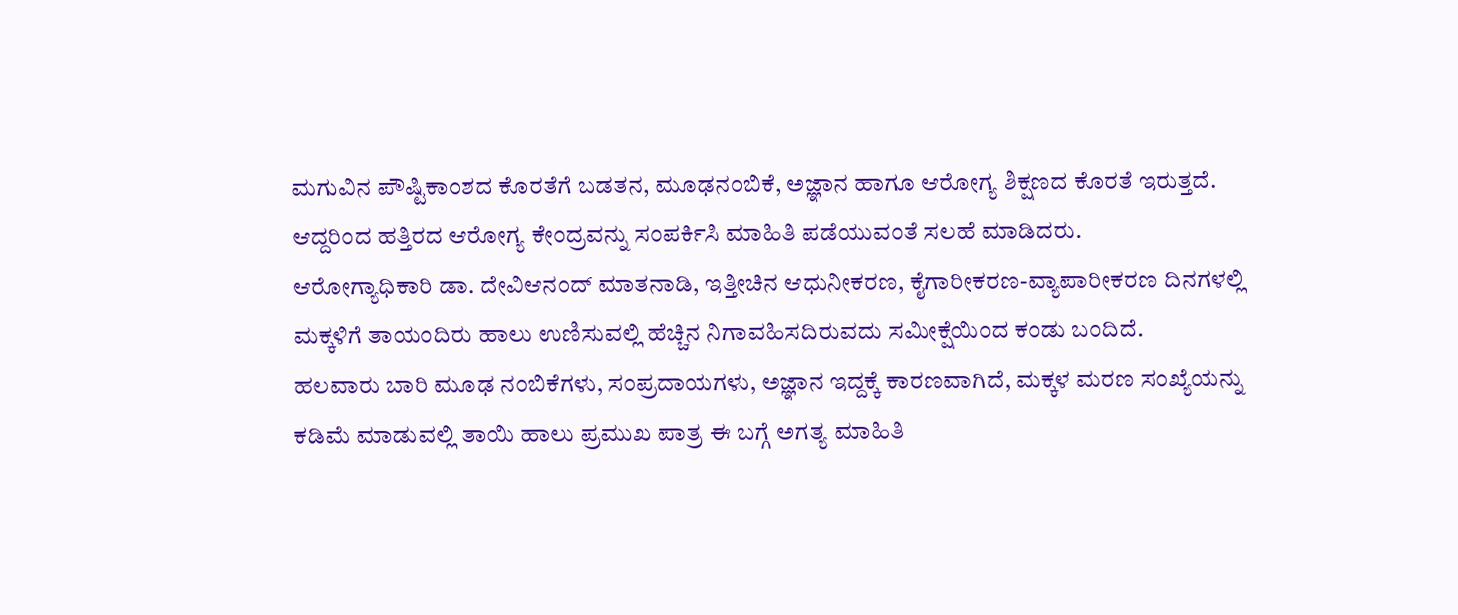ಮಗುವಿನ ಪೌಷ್ಟಿಕಾಂಶದ ಕೊರತೆಗೆ ಬಡತನ, ಮೂಢನಂಬಿಕೆ, ಅಜ್ಞಾನ ಹಾಗೂ ಆರೋಗ್ಯ ಶಿಕ್ಷಣದ ಕೊರತೆ ಇರುತ್ತದೆ. ಆದ್ದರಿಂದ ಹತ್ತಿರದ ಆರೋಗ್ಯ ಕೇಂದ್ರವನ್ನು ಸಂಪರ್ಕಿಸಿ ಮಾಹಿತಿ ಪಡೆಯುವಂತೆ ಸಲಹೆ ಮಾಡಿದರು.
ಆರೋಗ್ಯಾಧಿಕಾರಿ ಡಾ. ದೇವಿಆನಂದ್ ಮಾತನಾಡಿ, ಇತ್ತೀಚಿನ ಆಧುನೀಕರಣ, ಕೈಗಾರೀಕರಣ-ವ್ಯಾಪಾರೀಕರಣ ದಿನಗಳಲ್ಲಿ ಮಕ್ಕಳಿಗೆ ತಾಯಂದಿರು ಹಾಲು ಉಣಿಸುವಲ್ಲಿ ಹೆಚ್ಚಿನ ನಿಗಾವಹಿಸದಿರುವದು ಸಮೀಕ್ಷೆಯಿಂದ ಕಂಡು ಬಂದಿದೆ.
ಹಲವಾರು ಬಾರಿ ಮೂಢ ನಂಬಿಕೆಗಳು, ಸಂಪ್ರದಾಯಗಳು, ಅಜ್ಞಾನ ಇದ್ದಕ್ಕೆ ಕಾರಣವಾಗಿದೆ, ಮಕ್ಕಳ ಮರಣ ಸಂಖ್ಯೆಯನ್ನು ಕಡಿಮೆ ಮಾಡುವಲ್ಲಿ ತಾಯಿ ಹಾಲು ಪ್ರಮುಖ ಪಾತ್ರ ಈ ಬಗ್ಗೆ ಅಗತ್ಯ ಮಾಹಿತಿ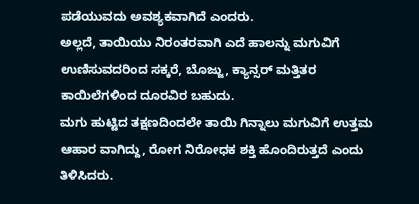ಪಡೆಯುವದು ಅವಶ್ಯಕವಾಗಿದೆ ಎಂದರು.
ಅಲ್ಲದೆ, ತಾಯಿಯು ನಿರಂತರವಾಗಿ ಎದೆ ಹಾಲನ್ನು ಮಗುವಿಗೆ ಉಣಿಸುವದರಿಂದ ಸಕ್ಕರೆ, ಬೊಜ್ಜು, ಕ್ಯಾನ್ಸರ್ ಮತ್ತಿತರ ಕಾಯಿಲೆಗಳಿಂದ ದೂರವಿರ ಬಹುದು.
ಮಗು ಹುಟ್ಟಿದ ತಕ್ಷಣದಿಂದಲೇ ತಾಯಿ ಗಿನ್ನಾಲು ಮಗುವಿಗೆ ಉತ್ತಮ ಆಹಾರ ವಾಗಿದ್ದು, ರೋಗ ನಿರೋಧಕ ಶಕ್ತಿ ಹೊಂದಿರುತ್ತದೆ ಎಂದು ತಿಳಿಸಿದರು.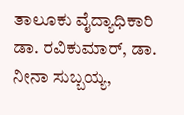ತಾಲೂಕು ವೈದ್ಯಾಧಿಕಾರಿ ಡಾ. ರವಿಕುಮಾರ್, ಡಾ. ನೀನಾ ಸುಬ್ಬಯ್ಯ,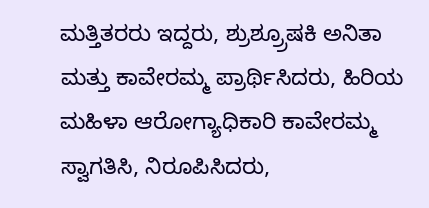ಮತ್ತಿತರರು ಇದ್ದರು, ಶ್ರುಶ್ರ್ರೂಷಕಿ ಅನಿತಾ ಮತ್ತು ಕಾವೇರಮ್ಮ ಪ್ರಾರ್ಥಿಸಿದರು, ಹಿರಿಯ ಮಹಿಳಾ ಆರೋಗ್ಯಾಧಿಕಾರಿ ಕಾವೇರಮ್ಮ ಸ್ವಾಗತಿಸಿ, ನಿರೂಪಿಸಿದರು,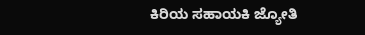ಕಿರಿಯ ಸಹಾಯಕಿ ಜ್ಯೋತಿ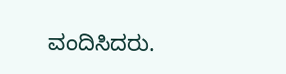ವಂದಿಸಿದರು.